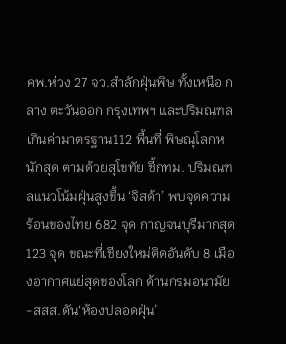คพ.ห่วง 27 จว.สำลักฝุ่นพิษ ทั้งเหนือ กลาง ตะวันออก กรุงเทพฯ และปริมณฑล เกินค่ามาตรฐาน112 พื้นที่ พิษณุโลกหนักสุด ตามด้วยสุโขทัย ชี้กทม. ปริมณฑลแนวโน้มฝุ่นสูงขึ้น ‘จิสด้า’ พบจุดความร้อนของไทย 682 จุด กาญจนบุรีมากสุด 123 จุด ขณะที่เชียงใหม่ติดอันดับ 8 เมืองอากาศแย่สุดของโลก ด้านกรมอนามัย-สสส.ดัน‘ห้องปลอดฝุ่น’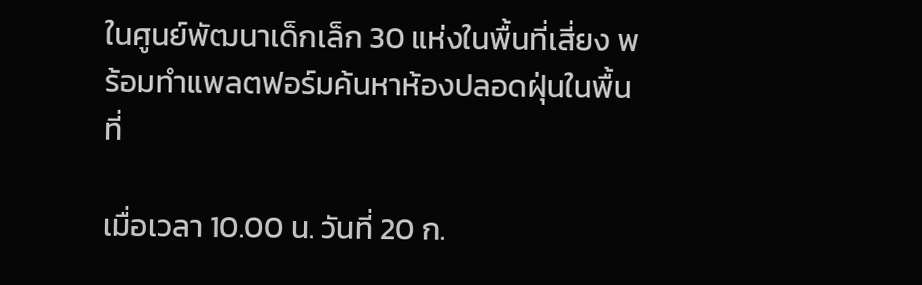ในศูนย์พัฒนาเด็กเล็ก 30 แห่งในพื้นที่เสี่ยง พร้อมทำแพลตฟอร์มค้นหาห้องปลอดฝุ่นในพื้นที่

เมื่อเวลา 10.00 น. วันที่ 20 ก.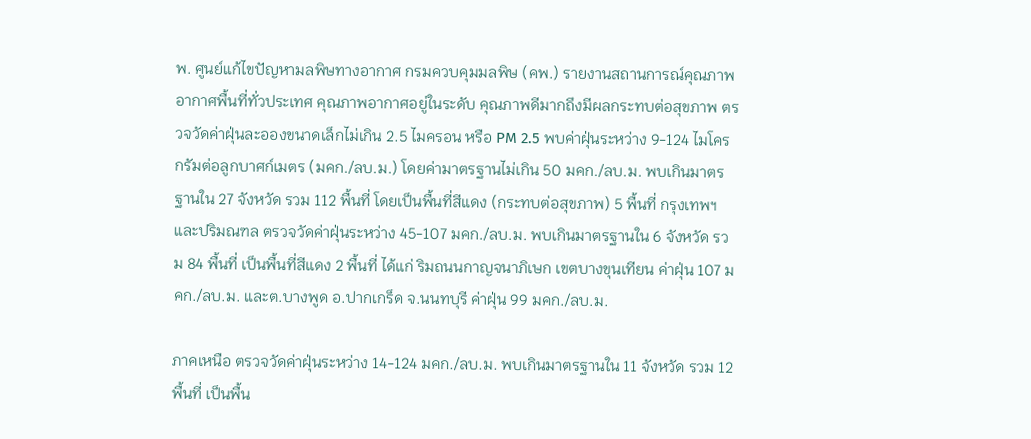พ. ศูนย์แก้ไขปัญหามลพิษทางอากาศ กรมควบคุมมลพิษ (คพ.) รายงานสถานการณ์คุณภาพอากาศพื้นที่ทั่วประเทศ คุณภาพอากาศอยู่ในระดับ คุณภาพดีมากถึงมีผลกระทบต่อสุขภาพ ตรวจวัดค่าฝุ่นละอองขนาดเล็กไม่เกิน 2.5 ไมครอน หรือ PM 2.5 พบค่าฝุ่นระหว่าง 9-124 ไมโครกรัมต่อลูกบาศก์เมตร (มคก./ลบ.ม.) โดยค่ามาตรฐานไม่เกิน 50 มคก./ลบ.ม. พบเกินมาตรฐานใน 27 จังหวัด รวม 112 พื้นที่ โดยเป็นพื้นที่สีแดง (กระทบต่อสุขภาพ) 5 พื้นที่ กรุงเทพฯ และปริมณฑล ตรวจวัดค่าฝุ่นระหว่าง 45-107 มคก./ลบ.ม. พบเกินมาตรฐานใน 6 จังหวัด รวม 84 พื้นที่ เป็นพื้นที่สีแดง 2 พื้นที่ ได้แก่ ริมถนนกาญจนาภิเษก เขตบางขุนเทียน ค่าฝุ่น 107 มคก./ลบ.ม. และต.บางพูด อ.ปากเกร็ด จ.นนทบุรี ค่าฝุ่น 99 มคก./ลบ.ม.

ภาคเหนือ ตรวจวัดค่าฝุ่นระหว่าง 14-124 มคก./ลบ.ม. พบเกินมาตรฐานใน 11 จังหวัด รวม 12 พื้นที่ เป็นพื้น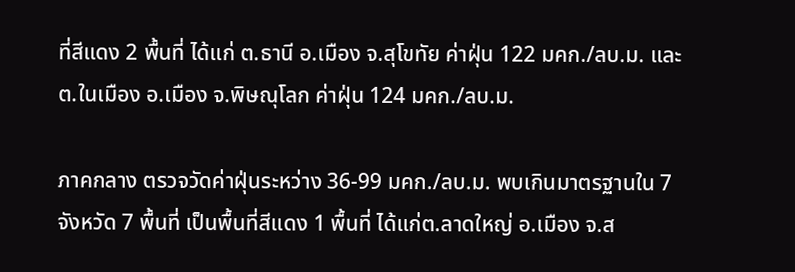ที่สีแดง 2 พื้นที่ ได้แก่ ต.ธานี อ.เมือง จ.สุโขทัย ค่าฝุ่น 122 มคก./ลบ.ม. และต.ในเมือง อ.เมือง จ.พิษณุโลก ค่าฝุ่น 124 มคก./ลบ.ม.

ภาคกลาง ตรวจวัดค่าฝุ่นระหว่าง 36-99 มคก./ลบ.ม. พบเกินมาตรฐานใน 7 จังหวัด 7 พื้นที่ เป็นพื้นที่สีแดง 1 พื้นที่ ได้แก่ต.ลาดใหญ่ อ.เมือง จ.ส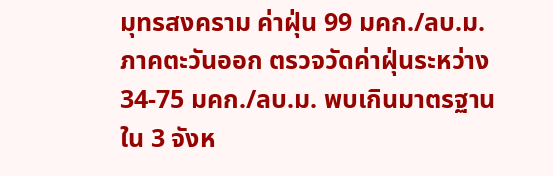มุทรสงคราม ค่าฝุ่น 99 มคก./ลบ.ม. ภาคตะวันออก ตรวจวัดค่าฝุ่นระหว่าง 34-75 มคก./ลบ.ม. พบเกินมาตรฐานใน 3 จังห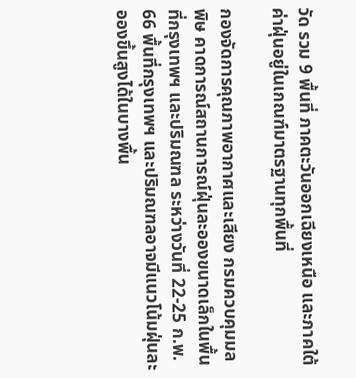วัด รวม 9 พื้นที่ ภาคตะวันออกเฉียงเหนือ และภาคใต้ ค่าฝุ่นอยู่ในเกณฑ์มาตรฐานทุกพื้นที่

กองจัดการคุณภาพอากาศและเสียง กรมควบคุมมลพิษ คาดการณ์สถานการณ์ฝุ่นละอองขนาดเล็กในพื้นที่กรุงเทพฯ และปริมณฑล ระหว่างวันที่ 22-25 ก.พ. 66 พื้นที่กรุงเทพฯ และปริมณฑลอาจมีแนวโน้มฝุ่นละอองขึ้นสูงได้ในบางพื้น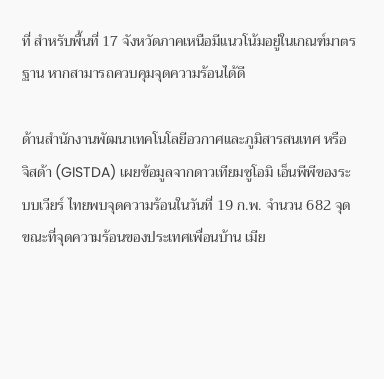ที่ สำหรับพื้นที่ 17 จังหวัดภาคเหนือมีแนวโน้มอยู่ในเกณฑ์มาตรฐาน หากสามารถควบคุมจุดความร้อนได้ดี

ด้านสำนักงานพัฒนาเทคโนโลยีอวกาศและภูมิสารสนเทศ หรือ จิสด้า (GISTDA) เผยข้อมูลจากดาวเทียมซูโอมิ เอ็นพีพีของระบบเวียร์ ไทยพบจุดความร้อนในวันที่ 19 ก.พ. จำนวน 682 จุด ขณะที่จุดความร้อนของประเทศเพื่อนบ้าน เมีย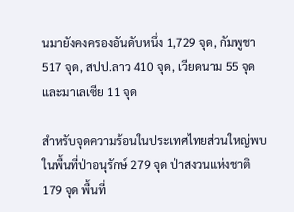นมายังคงครองอันดับหนึ่ง 1,729 จุด, กัมพูชา 517 จุด, สปป.ลาว 410 จุด, เวียดนาม 55 จุด และมาเลเซีย 11 จุด

สำหรับจุดความร้อนในประเทศไทยส่วนใหญ่พบในพื้นที่ป่าอนุรักษ์ 279 จุด ป่าสงวนแห่งชาติ 179 จุด พื้นที่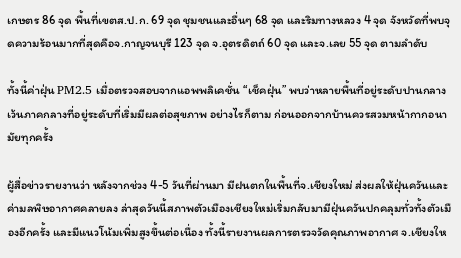เกษตร 86 จุด พื้นที่เขตส.ป.ก. 69 จุด ชุมชนและอื่นๆ 68 จุด และริมทางหลวง 4 จุด จังหวัดที่พบจุดความร้อนมากที่สุดคือจ.กาญจนบุรี 123 จุด จ.อุตรดิตถ์ 60 จุด และจ.เลย 55 จุด ตามลำดับ

ทั้งนี้ค่าฝุ่น PM2.5 เมื่อตรวจสอบจากแอพพลิเคชั่น “เช็คฝุ่น” พบว่าหลายพื้นที่อยู่ระดับปานกลาง เว้นภาคกลางที่อยู่ระดับที่เริ่มมีผลต่อสุขภาพ อย่างไรก็ตาม ก่อนออกจากบ้านควรสวมหน้ากากอนามัยทุกครั้ง

ผู้สื่อข่าวรายงานว่า หลังจากช่วง 4-5 วันที่ผ่านมา มีฝนตกในพื้นที่จ.เชียงใหม่ ส่งผลให้ฝุ่นควันและค่ามลพิษอากาศคลายลง ล่าสุดวันนี้สภาพตัวเมืองเชียงใหม่เริ่มกลับมามีฝุ่นควันปกคลุมทั่วทั้งตัวเมืองอีกครั้ง และมีแนวโน้มเพิ่มสูงขึ้นต่อเนื่อง ทั้งนี้รายงานผลการตรวจวัดคุณภาพอากาศ จ.เชียงให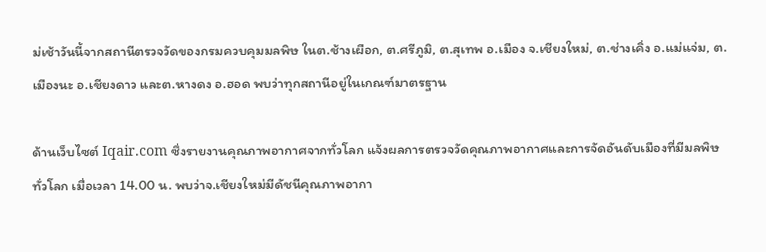ม่เช้าวันนี้จากสถานีตรวจวัดของกรมควบคุมมลพิษ ในต.ช้างเผือก, ต.ศรีภูมิ, ต.สุเทพ อ.เมือง จ.เชียงใหม่, ต.ช่างเคิ่ง อ.แม่แจ่ม, ต.เมืองนะ อ.เชียงดาว และต.หางดง อ.ฮอด พบว่าทุกสถานีอยู่ในเกณฑ์มาตรฐาน

ด้านเว็บไซต์ Iqair.com ซึ่งรายงานคุณภาพอากาศจากทั่วโลก แจ้งผลการตรวจวัดคุณภาพอากาศและการจัดอันดับเมืองที่มีมลพิษทั่วโลก เมื่อเวลา 14.00 น. พบว่าจ.เชียงใหม่มีดัชนีคุณภาพอากา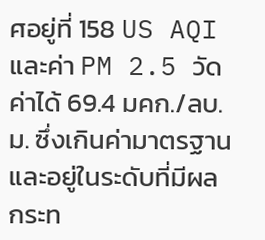ศอยู่ที่ 158 US AQI และค่า PM 2.5 วัดค่าได้ 69.4 มคก./ลบ.ม. ซึ่งเกินค่ามาตรฐาน และอยู่ในระดับที่มีผลกระท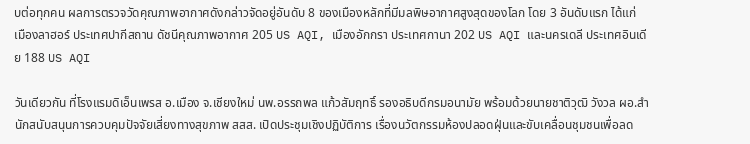บต่อทุกคน ผลการตรวจวัดคุณภาพอากาศดังกล่าวจัดอยู่อันดับ 8 ของเมืองหลักที่มีมลพิษอากาศสูงสุดของโลก โดย 3 อันดับแรก ได้แก่ เมืองลาฮอร์ ประเทศปากีสถาน ดัชนีคุณภาพอากาศ 205 US AQI, เมืองอักกรา ประเทศกานา 202 US AQI และนครเดลี ประเทศอินเดีย 188 US AQI

วันเดียวกัน ที่โรงแรมดิเอ็นเพรส อ.เมือง จ.เชียงใหม่ นพ.อรรถพล แก้วสัมฤทธิ์ รองอธิบดีกรมอนามัย พร้อมด้วยนายชาติวุฒิ วังวล ผอ.สำนักสนับสนุนการควบคุมปัจจัยเสี่ยงทางสุขภาพ สสส. เปิดประชุมเชิงปฏิบัติการ เรื่องนวัตกรรมห้องปลอดฝุ่นและขับเคลื่อนชุมชนเพื่อลด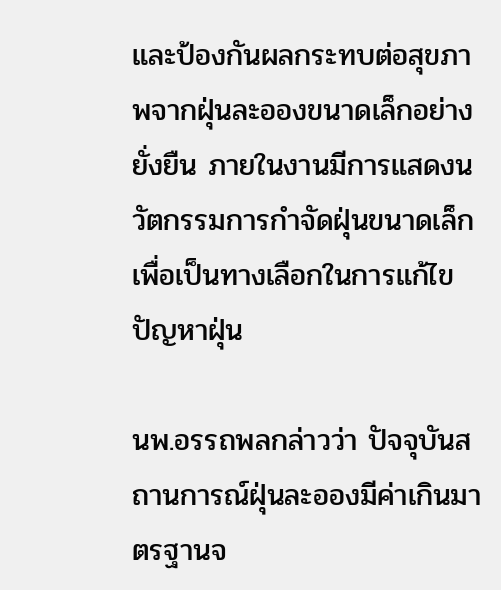และป้องกันผลกระทบต่อสุขภาพจากฝุ่นละอองขนาดเล็กอย่างยั่งยืน ภายในงานมีการแสดงนวัตกรรมการกำจัดฝุ่นขนาดเล็กเพื่อเป็นทางเลือกในการแก้ไขปัญหาฝุ่น

นพ.อรรถพลกล่าวว่า ปัจจุบันสถานการณ์ฝุ่นละอองมีค่าเกินมาตรฐานจ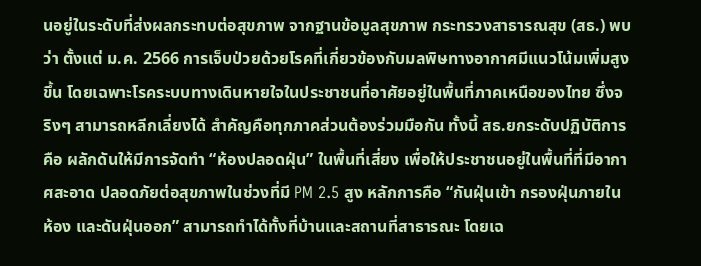นอยู่ในระดับที่ส่งผลกระทบต่อสุขภาพ จากฐานข้อมูลสุขภาพ กระทรวงสาธารณสุข (สธ.) พบว่า ตั้งแต่ ม.ค. 2566 การเจ็บป่วยด้วยโรคที่เกี่ยวข้องกับมลพิษทางอากาศมีแนวโน้มเพิ่มสูงขึ้น โดยเฉพาะโรคระบบทางเดินหายใจในประชาชนที่อาศัยอยู่ในพื้นที่ภาคเหนือของไทย ซึ่งจริงๆ สามารถหลีกเลี่ยงได้ สำคัญคือทุกภาคส่วนต้องร่วมมือกัน ทั้งนี้ สธ.ยกระดับปฏิบัติการคือ ผลักดันให้มีการจัดทำ “ห้องปลอดฝุ่น” ในพื้นที่เสี่ยง เพื่อให้ประชาชนอยู่ในพื้นที่ที่มีอากาศสะอาด ปลอดภัยต่อสุขภาพในช่วงที่มี PM 2.5 สูง หลักการคือ “กันฝุ่นเข้า กรองฝุ่นภายในห้อง และดันฝุ่นออก” สามารถทำได้ทั้งที่บ้านและสถานที่สาธารณะ โดยเฉ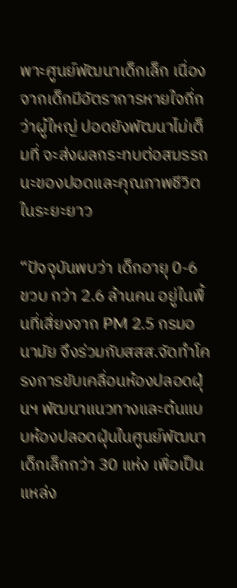พาะศูนย์พัฒนาเด็กเล็ก เนื่องจากเด็กมีอัตราการหายใจถี่กว่าผู้ใหญ่ ปอดยังพัฒนาไม่เต็มที่ จะส่งผลกระทบต่อสมรรถนะของปอดและคุณภาพชีวิตในระยะยาว

“ปัจจุบันพบว่า เด็กอายุ 0-6 ขวบ กว่า 2.6 ล้านคน อยู่ในพื้นที่เสี่ยงจาก PM 2.5 กรมอนามัย จึงร่วมกับสสส.จัดทำโครงการขับเคลื่อนห้องปลอดฝุ่นฯ พัฒนาแนวทางและต้นแบบห้องปลอดฝุ่นในศูนย์พัฒนาเด็กเล็กกว่า 30 แห่ง เพื่อเป็นแหล่ง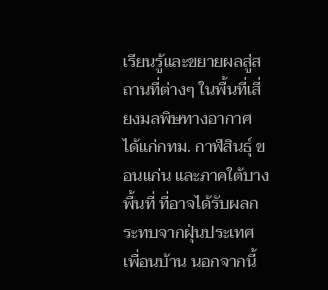เรียนรู้และขยายผลสู่สถานที่ต่างๆ ในพื้นที่เสี่ยงมลพิษทางอากาศ ได้แก่กทม. กาฬสินธุ์ ขอนแก่น และภาคใต้บางพื้นที่ ที่อาจได้รับผลกระทบจากฝุ่นประเทศเพื่อนบ้าน นอกจากนี้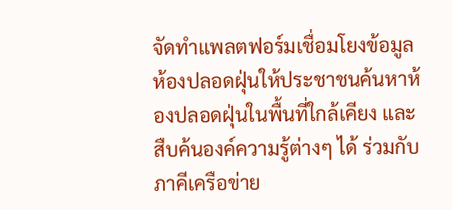จัดทำแพลตฟอร์มเชื่อมโยงข้อมูลห้องปลอดฝุ่นให้ประชาชนค้นหาห้องปลอดฝุ่นในพื้นที่ใกล้เคียง และสืบค้นองค์ความรู้ต่างๆ ได้ ร่วมกับภาคีเครือข่าย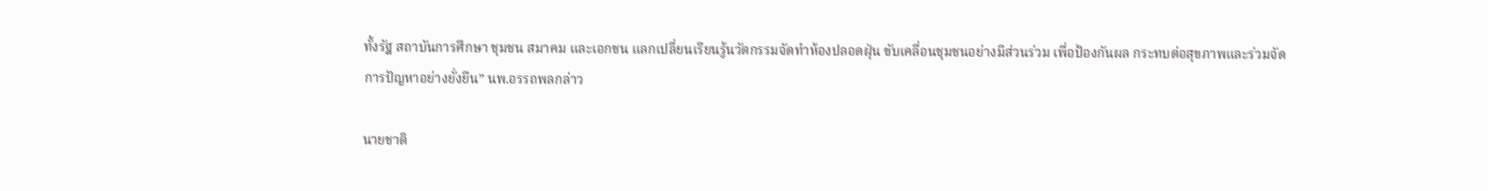ทั้งรัฐ สถาบันการศึกษา ชุมชน สมาคม และเอกชน แลกเปลี่ยนเรียนรู้นวัตกรรมจัดทำห้องปลอดฝุ่น ขับเคลื่อนชุมชนอย่างมีส่วนร่วม เพื่อป้องกันผล กระทบต่อสุขภาพและร่วมจัดการปัญหาอย่างยั่งยืน” นพ.อรรถพลกล่าว

นายชาติ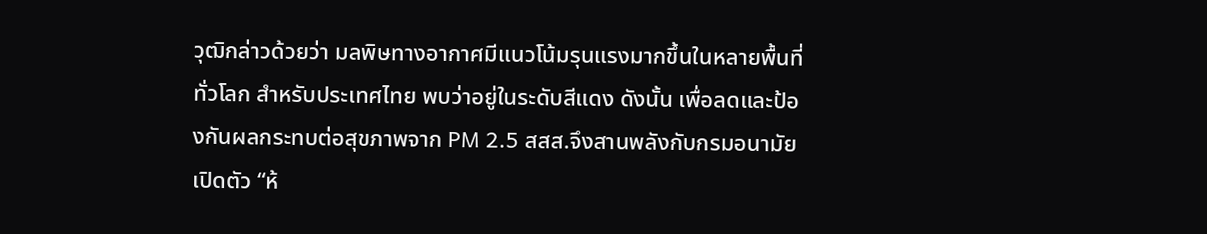วุฒิกล่าวด้วยว่า มลพิษทางอากาศมีแนวโน้มรุนแรงมากขึ้นในหลายพื้นที่ทั่วโลก สำหรับประเทศไทย พบว่าอยู่ในระดับสีแดง ดังนั้น เพื่อลดและป้องกันผลกระทบต่อสุขภาพจาก PM 2.5 สสส.จึงสานพลังกับกรมอนามัย เปิดตัว “ห้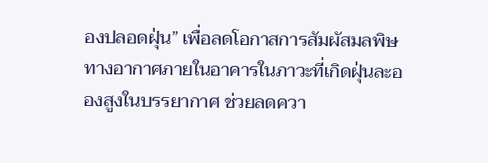องปลอดฝุ่น” เพื่อลดโอกาสการสัมผัสมลพิษทางอากาศภายในอาคารในภาวะที่เกิดฝุ่นละอองสูงในบรรยากาศ ช่วยลดควา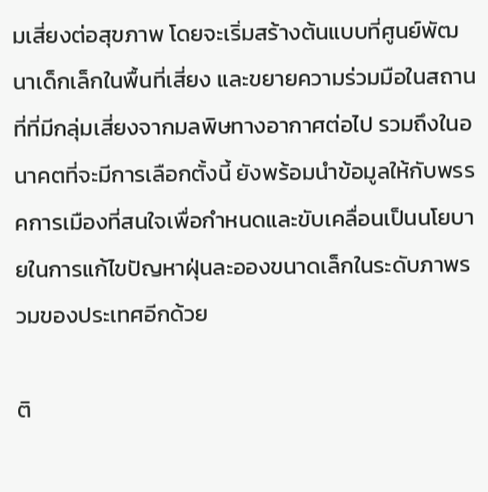มเสี่ยงต่อสุขภาพ โดยจะเริ่มสร้างต้นแบบที่ศูนย์พัฒนาเด็กเล็กในพื้นที่เสี่ยง และขยายความร่วมมือในสถานที่ที่มีกลุ่มเสี่ยงจากมลพิษทางอากาศต่อไป รวมถึงในอนาคตที่จะมีการเลือกตั้งนี้ ยังพร้อมนำข้อมูลให้กับพรรคการเมืองที่สนใจเพื่อกำหนดและขับเคลื่อนเป็นนโยบายในการแก้ไขปัญหาฝุ่นละอองขนาดเล็กในระดับภาพรวมของประเทศอีกด้วย

ติ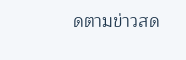ดตามข่าวสด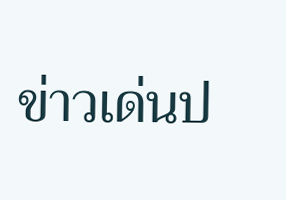ข่าวเด่นป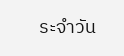ระจำวัน